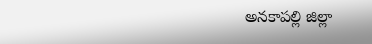అనకాపల్లి జిల్లా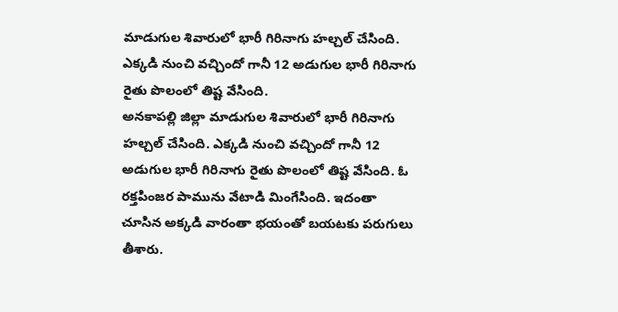మాడుగుల శివారులో భారీ గిరినాగు హల్చల్ చేసింది. ఎక్కడి నుంచి వచ్చిందో గానీ 12 అడుగుల భారీ గిరినాగు రైతు పొలంలో తిష్ట వేసింది.
అనకాపల్లి జిల్లా మాడుగుల శివారులో భారీ గిరినాగు హల్చల్ చేసింది. ఎక్కడి నుంచి వచ్చిందో గానీ 12 అడుగుల భారీ గిరినాగు రైతు పొలంలో తిష్ట వేసింది. ఓ రక్తపింజర పామును వేటాడి మింగేసింది. ఇదంతా చూసిన అక్కడి వారంతా భయంతో బయటకు పరుగులు తీశారు.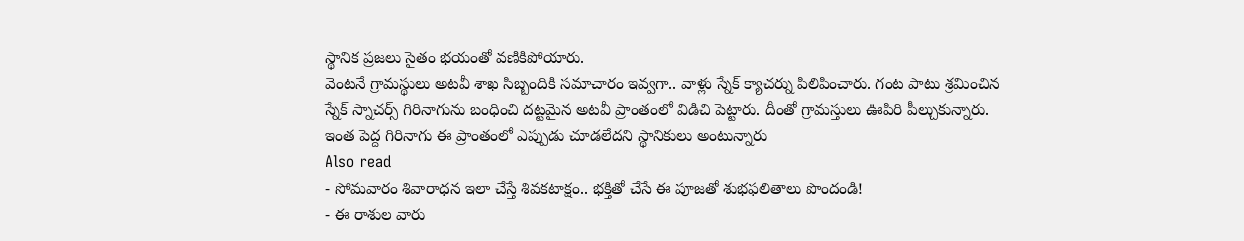స్థానిక ప్రజలు సైతం భయంతో వణికిపోయారు.
వెంటనే గ్రామస్థులు అటవీ శాఖ సిబ్బందికి సమాచారం ఇవ్వగా.. వాళ్లు స్నేక్ క్యాచర్ను పిలిపించారు. గంట పాటు శ్రమించిన స్నేక్ స్నాచర్స్ గిరినాగును బంధించి దట్టమైన అటవీ ప్రాంతంలో విడిచి పెట్టారు. దీంతో గ్రామస్తులు ఊపిరి పీల్చుకున్నారు. ఇంత పెద్ద గిరినాగు ఈ ప్రాంతంలో ఎప్పుడు చూడలేదని స్థానికులు అంటున్నారు
Also read
- సోమవారం శివారాధన ఇలా చేస్తే శివకటాక్షం.. భక్తితో చేసే ఈ పూజతో శుభఫలితాలు పొందండి!
- ఈ రాశుల వారు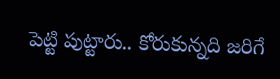పెట్టి పుట్టారు.. కోరుకున్నది జరిగే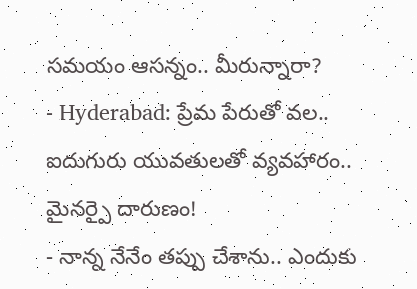సమయం ఆసన్నం.. మీరున్నారా?
- Hyderabad: ప్రేమ పేరుతో వల.. ఐదుగురు యువతులతో వ్యవహారం.. మైనర్పై దారుణం!
- నాన్న నేనేం తప్పు చేశాను.. ఎందుకు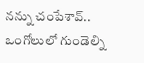నన్ను చంపేశావ్.. ఒంగోలులో గుండెల్ని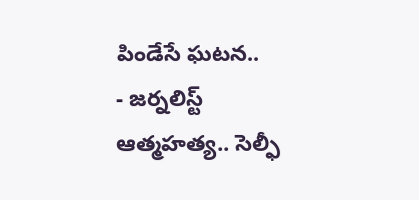పిండేసే ఘటన..
- జర్నలిస్ట్ ఆత్మహత్య.. సెల్ఫీ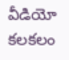వీడియో కలకలం